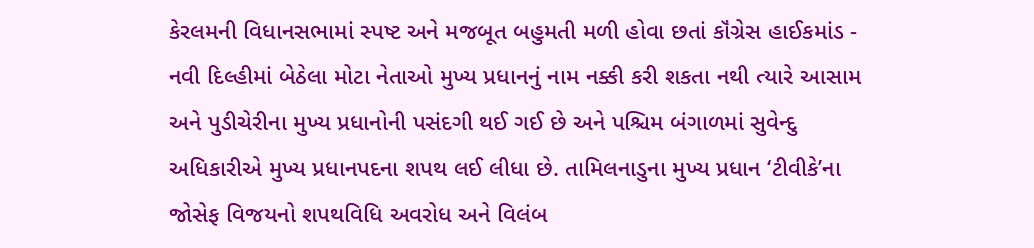કેરલમની વિધાનસભામાં સ્પષ્ટ અને મજબૂત બહુમતી મળી હોવા છતાં કૉંગ્રેસ હાઈકમાંડ - નવી દિલ્હીમાં બેઠેલા મોટા નેતાઓ મુખ્ય પ્રધાનનું નામ નક્કી કરી શકતા નથી ત્યારે આસામ અને પુડીચેરીના મુખ્ય પ્રધાનોની પસંદગી થઈ ગઈ છે અને પશ્ચિમ બંગાળમાં સુવેન્દુ અધિકારીએ મુખ્ય પ્રધાનપદના શપથ લઈ લીધા છે. તામિલનાડુના મુખ્ય પ્રધાન ‘ટીવીકે’ના જોસેફ વિજયનો શપથવિધિ અવરોધ અને વિલંબ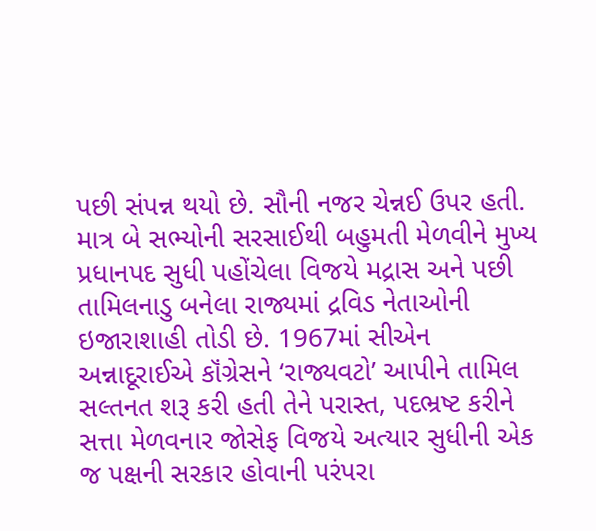પછી સંપન્ન થયો છે. સૌની નજર ચેન્નઈ ઉપર હતી. માત્ર બે સભ્યોની સરસાઈથી બહુમતી મેળવીને મુખ્ય પ્રધાનપદ સુધી પહોંચેલા વિજયે મદ્રાસ અને પછી તામિલનાડુ બનેલા રાજ્યમાં દ્રવિડ નેતાઓની ઇજારાશાહી તોડી છે. 1967માં સીએન અન્નાદૂરાઈએ કૉંગ્રેસને ‘રાજ્યવટો’ આપીને તામિલ સલ્તનત શરૂ કરી હતી તેને પરાસ્ત, પદભ્રષ્ટ કરીને સત્તા મેળવનાર જોસેફ વિજયે અત્યાર સુધીની એક જ પક્ષની સરકાર હોવાની પરંપરા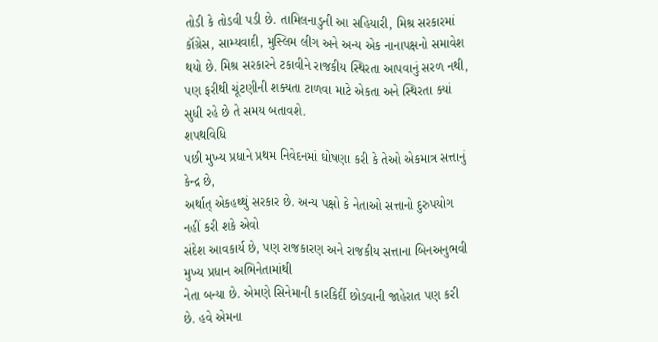તોડી કે તોડવી પડી છે. તામિલનાડુની આ સહિયારી, મિશ્ર સરકારમાં કૉંગ્રેસ, સામ્યવાદી, મુસ્લિમ લીગ અને અન્ય એક નાનાપક્ષનો સમાવેશ થયો છે. મિશ્ર સરકારને ટકાવીને રાજકીય સ્થિરતા આપવાનું સરળ નથી, પણ ફરીથી ચૂંટણીની શક્યતા ટાળવા માટે એકતા અને સ્થિરતા ક્યાં સુધી રહે છે તે સમય બતાવશે.
શપથવિધિ
પછી મુખ્ય પ્રધાને પ્રથમ નિવેદનમાં ઘોષણા કરી કે તેઓ એકમાત્ર સત્તાનું કેન્દ્ર છે,
અર્થાત્ એકહથ્થું સરકાર છે. અન્ય પક્ષો કે નેતાઓ સત્તાનો દુરુપયોગ નહીં કરી શકે એવો
સંદેશ આવકાર્ય છે, પણ રાજકારણ અને રાજકીય સત્તાના બિનઅનુભવી મુખ્ય પ્રધાન અભિનેતામાંથી
નેતા બન્યા છે. એમણે સિનેમાની કારકિર્દી છોડવાની જાહેરાત પણ કરી છે. હવે એમના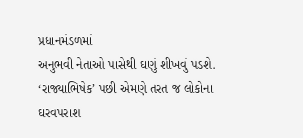પ્રધાનમંડળમાં
અનુભવી નેતાઓ પાસેથી ઘણું શીખવું પડશે.
‘રાજ્યાભિષેક’ પછી એમણે તરત જ લોકોના ઘરવપરાશ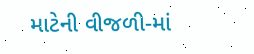માટેની વીજળી-માં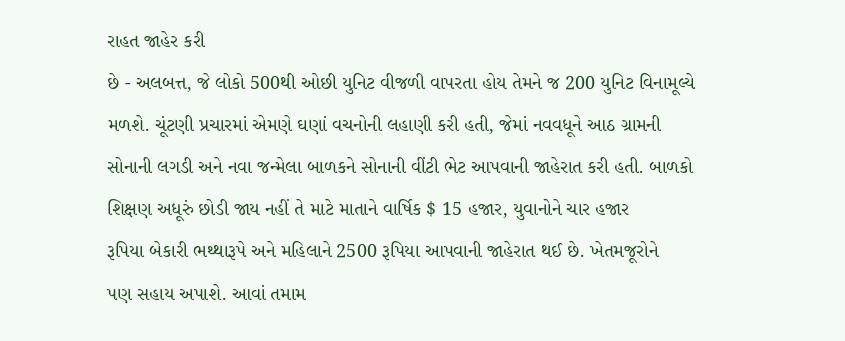રાહત જાહેર કરી
છે - અલબત્ત, જે લોકો 500થી ઓછી યુનિટ વીજળી વાપરતા હોય તેમને જ 200 યુનિટ વિનામૂલ્યે
મળશે. ચૂંટણી પ્રચારમાં એમણે ઘણાં વચનોની લહાણી કરી હતી, જેમાં નવવધૂને આઠ ગ્રામની
સોનાની લગડી અને નવા જન્મેલા બાળકને સોનાની વીંટી ભેટ આપવાની જાહેરાત કરી હતી. બાળકો
શિક્ષણ અધૂરું છોડી જાય નહીં તે માટે માતાને વાર્ષિક $ 15 હજાર, યુવાનોને ચાર હજાર
રૂપિયા બેકારી ભથ્થારૂપે અને મહિલાને 2500 રૂપિયા આપવાની જાહેરાત થઈ છે. ખેતમજૂરોને
પણ સહાય અપાશે. આવાં તમામ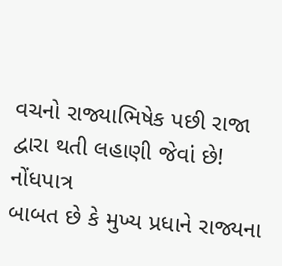વચનો રાજ્યાભિષેક પછી રાજા દ્વારા થતી લહાણી જેવાં છે!
નોંધપાત્ર
બાબત છે કે મુખ્ય પ્રધાને રાજ્યના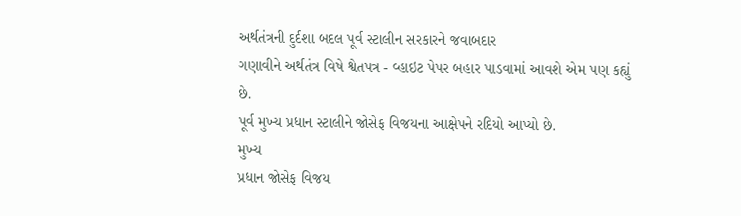અર્થતંત્રની દુર્દશા બદલ પૂર્વ સ્ટાલીન સરકારને જવાબદાર
ગણાવીને અર્થતંત્ર વિષે શ્વેતપત્ર - વ્હાઇટ પેપર બહાર પાડવામાં આવશે એમ પણ કહ્યું છે.
પૂર્વ મુખ્ય પ્રધાન સ્ટાલીને જોસેફ વિજયના આક્ષેપને રદિયો આપ્યો છે.
મુખ્ય
પ્રધાન જોસેફ વિજય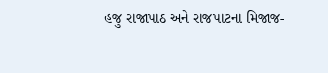હજુ રાજાપાઠ અને રાજપાટના મિજાજ-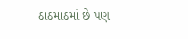ઠાઠમાઠમાં છે પણ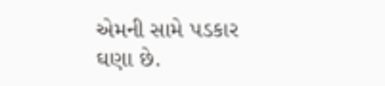એમની સામે પડકાર
ઘણા છે.